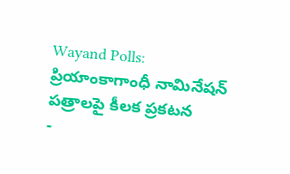Wayand Polls: ప్రియాంకాగాంధీ నామినేషన్ పత్రాలపై కీలక ప్రకటన
-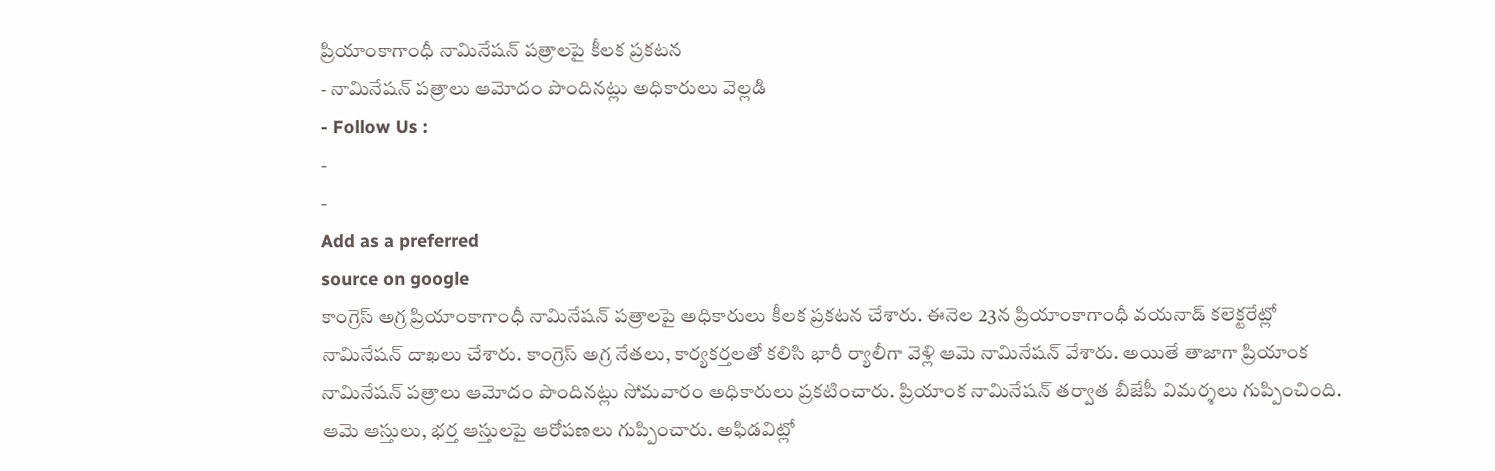ప్రియాంకాగాంధీ నామినేషన్ పత్రాలపై కీలక ప్రకటన
- నామినేషన్ పత్రాలు ఆమోదం పొందినట్లు అధికారులు వెల్లడి
- Follow Us :
-
-
Add as a preferred
source on google
కాంగ్రెస్ అగ్ర ప్రియాంకాగాంధీ నామినేషన్ పత్రాలపై అధికారులు కీలక ప్రకటన చేశారు. ఈనెల 23న ప్రియాంకాగాంధీ వయనాడ్ కలెక్టరేట్లో నామినేషన్ దాఖలు చేశారు. కాంగ్రెస్ అగ్ర నేతలు, కార్యకర్తలతో కలిసి భారీ ర్యాలీగా వెళ్లి ఆమె నామినేషన్ వేశారు. అయితే తాజాగా ప్రియాంక నామినేషన్ పత్రాలు ఆమోదం పొందినట్లు సోమవారం అధికారులు ప్రకటించారు. ప్రియాంక నామినేషన్ తర్వాత బీజేపీ విమర్శలు గుప్పించింది. ఆమె ఆస్తులు, భర్త ఆస్తులపై ఆరోపణలు గుప్పించారు. అఫిడవిట్లో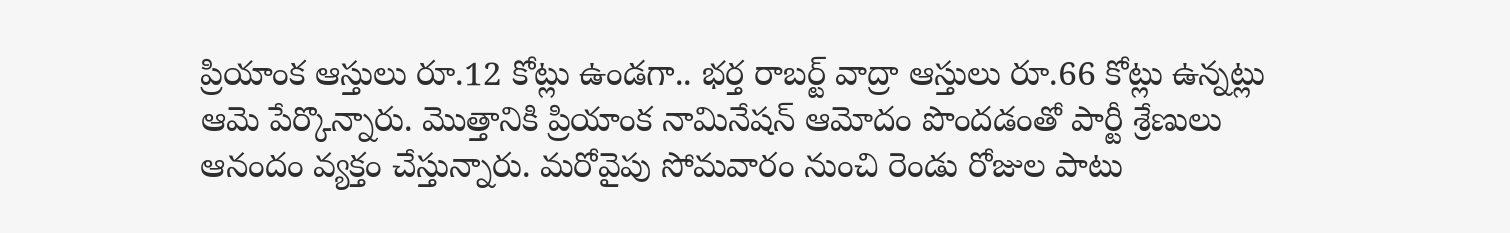ప్రియాంక ఆస్తులు రూ.12 కోట్లు ఉండగా.. భర్త రాబర్ట్ వాద్రా ఆస్తులు రూ.66 కోట్లు ఉన్నట్లు ఆమె పేర్కొన్నారు. మొత్తానికి ప్రియాంక నామినేషన్ ఆమోదం పొందడంతో పార్టీ శ్రేణులు ఆనందం వ్యక్తం చేస్తున్నారు. మరోవైపు సోమవారం నుంచి రెండు రోజుల పాటు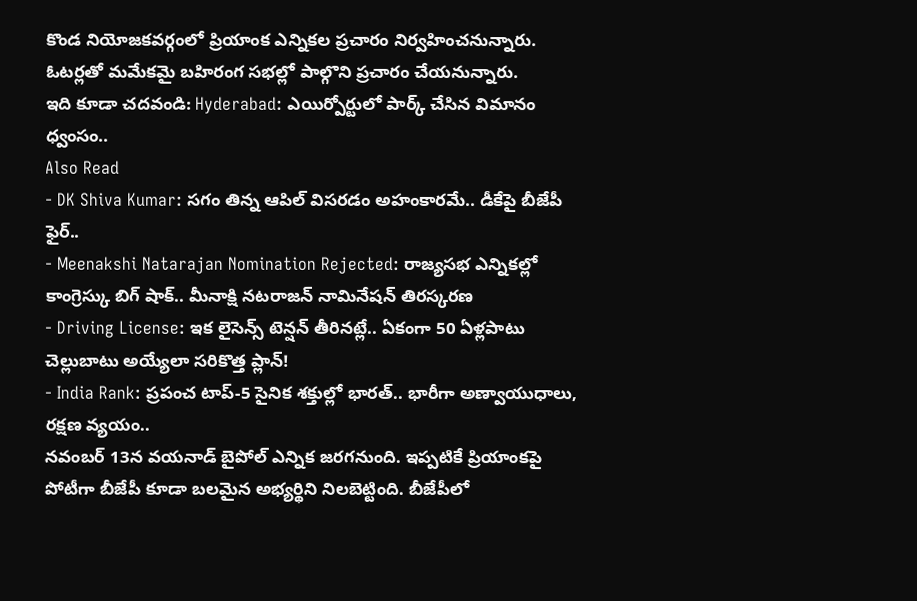కొండ నియోజకవర్గంలో ప్రియాంక ఎన్నికల ప్రచారం నిర్వహించనున్నారు. ఓటర్లతో మమేకమై బహిరంగ సభల్లో పాల్గొని ప్రచారం చేయనున్నారు.
ఇది కూడా చదవండి: Hyderabad: ఎయిర్పోర్టులో పార్క్ చేసిన విమానం ధ్వంసం..
Also Read
- DK Shiva Kumar: సగం తిన్న ఆపిల్ విసరడం అహంకారమే.. డీకేపై బీజేపీ ఫైర్..
- Meenakshi Natarajan Nomination Rejected: రాజ్యసభ ఎన్నికల్లో కాంగ్రెస్కు బిగ్ షాక్.. మీనాక్షి నటరాజన్ నామినేషన్ తిరస్కరణ
- Driving License: ఇక లైసెన్స్ టెన్షన్ తీరినట్లే.. ఏకంగా 50 ఏళ్లపాటు చెల్లుబాటు అయ్యేలా సరికొత్త ప్లాన్!
- India Rank: ప్రపంచ టాప్-5 సైనిక శక్తుల్లో భారత్.. భారీగా అణ్వాయుధాలు, రక్షణ వ్యయం..
నవంబర్ 13న వయనాడ్ బైపోల్ ఎన్నిక జరగనుంది. ఇప్పటికే ప్రియాంకపై పోటీగా బీజేపీ కూడా బలమైన అభ్యర్థిని నిలబెట్టింది. బీజేపీలో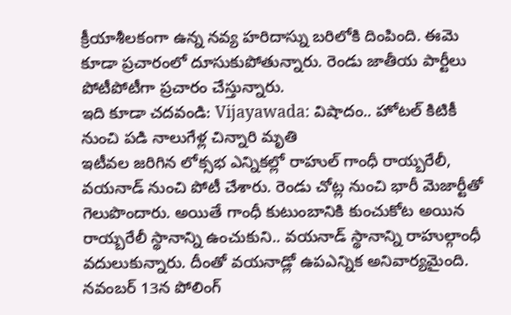క్రీయాశీలకంగా ఉన్న నవ్య హరిదాస్ను బరిలోకి దింపింది. ఈమె కూడా ప్రచారంలో దూసుకుపోతున్నారు. రెండు జాతీయ పార్టీలు పోటీపోటీగా ప్రచారం చేస్తున్నారు.
ఇది కూడా చదవండి: Vijayawada: విషాదం.. హోటల్ కిటికీ నుంచి పడి నాలుగేళ్ల చిన్నారి మృతి
ఇటీవల జరిగిన లోక్సభ ఎన్నికల్లో రాహుల్ గాంధీ రాయ్బరేలీ, వయనాడ్ నుంచి పోటీ చేశారు. రెండు చోట్ల నుంచి భారీ మెజార్టీతో గెలుపొందారు. అయితే గాంధీ కుటుంబానికి కుంచుకోట అయిన రాయ్బరేలీ స్థానాన్ని ఉంచుకుని.. వయనాడ్ స్థానాన్ని రాహుల్గాంధీ వదులుకున్నారు. దీంతో వయనాడ్లో ఉపఎన్నిక అనివార్యమైంది. నవంబర్ 13న పోలింగ్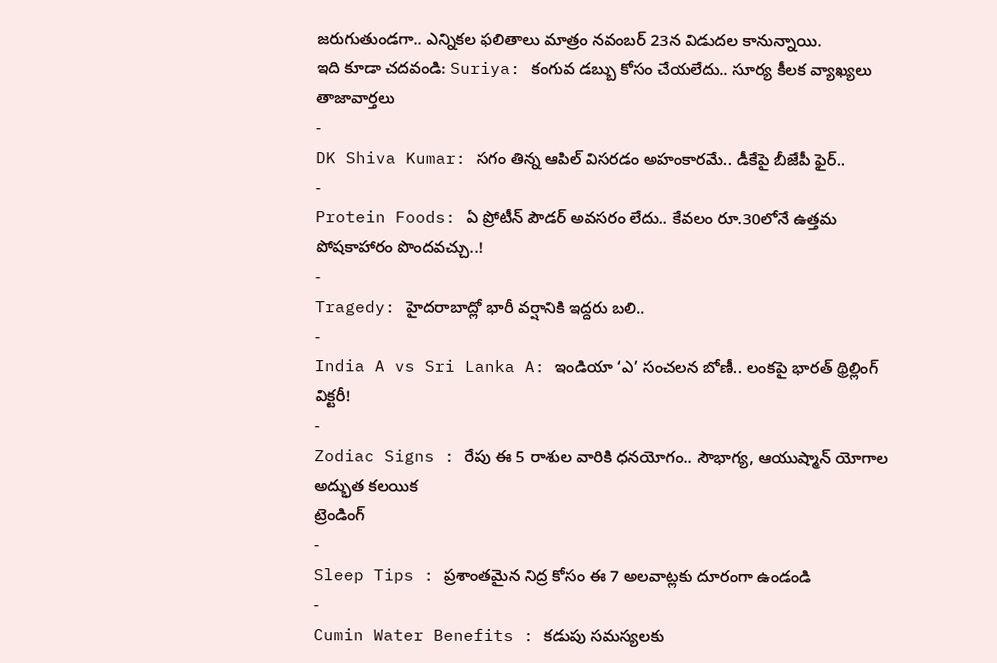జరుగుతుండగా.. ఎన్నికల ఫలితాలు మాత్రం నవంబర్ 23న విడుదల కానున్నాయి.
ఇది కూడా చదవండి: Suriya: కంగువ డబ్బు కోసం చేయలేదు.. సూర్య కీలక వ్యాఖ్యలు
తాజావార్తలు
-
DK Shiva Kumar: సగం తిన్న ఆపిల్ విసరడం అహంకారమే.. డీకేపై బీజేపీ ఫైర్..
-
Protein Foods: ఏ ప్రోటీన్ పౌడర్ అవసరం లేదు.. కేవలం రూ.30లోనే ఉత్తమ పోషకాహారం పొందవచ్చు..!
-
Tragedy: హైదరాబాద్లో భారీ వర్షానికి ఇద్దరు బలి..
-
India A vs Sri Lanka A: ఇండియా ‘ఎ’ సంచలన బోణీ.. లంకపై భారత్ థ్రిల్లింగ్ విక్టరీ!
-
Zodiac Signs : రేపు ఈ 5 రాశుల వారికి ధనయోగం.. సౌభాగ్య, ఆయుష్మాన్ యోగాల అద్భుత కలయిక
ట్రెండింగ్
-
Sleep Tips : ప్రశాంతమైన నిద్ర కోసం ఈ 7 అలవాట్లకు దూరంగా ఉండండి
-
Cumin Water Benefits : కడుపు సమస్యలకు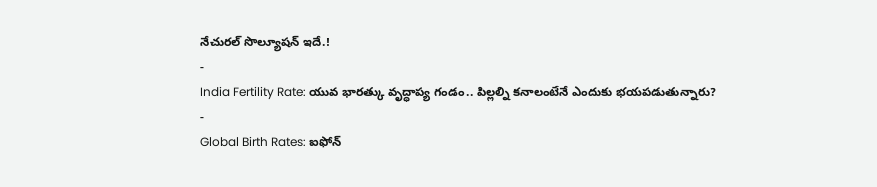నేచురల్ సొల్యూషన్ ఇదే.!
-
India Fertility Rate: యువ భారత్కు వృద్ధాప్య గండం.. పిల్లల్ని కనాలంటేనే ఎందుకు భయపడుతున్నారు?
-
Global Birth Rates: ఐఫోన్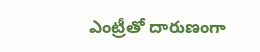ఎంట్రీతో దారుణంగా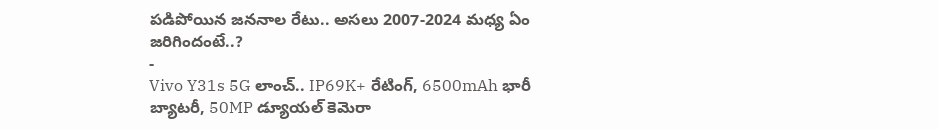పడిపోయిన జననాల రేటు.. అసలు 2007-2024 మధ్య ఏం జరిగిందంటే..?
-
Vivo Y31s 5G లాంచ్.. IP69K+ రేటింగ్, 6500mAh భారీ బ్యాటరీ, 50MP డ్యూయల్ కెమెరా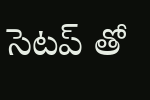సెటప్ తో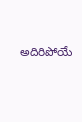అదిరిపోయే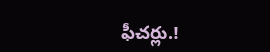ఫీచర్లు.!